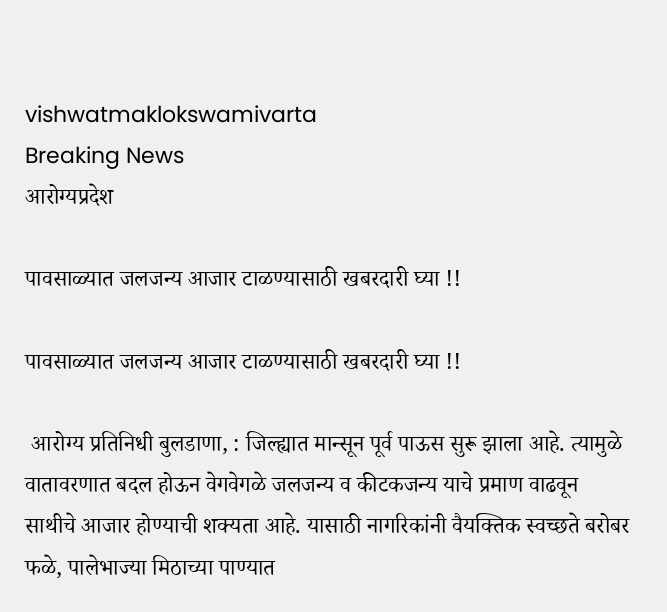vishwatmaklokswamivarta
Breaking News
आरोग्यप्रदेश

पावसाळ्यात जलजन्य आजार टाळण्यासाठी खबरदारी घ्या !!

पावसाळ्यात जलजन्य आजार टाळण्यासाठी खबरदारी घ्या !!

 आरोग्य प्रतिनिधी बुलडाणा, : जिल्ह्यात मान्सून पूर्व पाऊस सुरू झाला आहे. त्यामुळे वातावरणात बदल होऊन वेगवेगळे जलजन्य व कीटकजन्य याचे प्रमाण वाढवून साथीचे आजार होण्याची शक्यता आहे. यासाठी नागरिकांनी वैयक्तिक स्वच्छते बरोबर फळे, पालेभाज्या मिठाच्या पाण्यात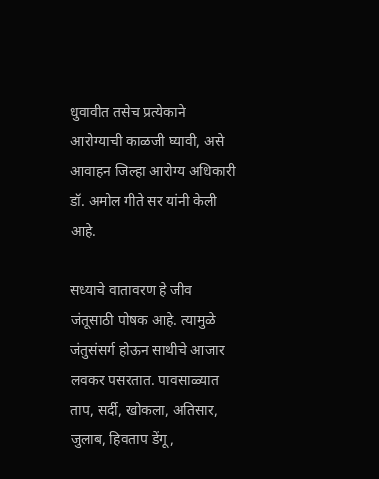धुवावीत तसेच प्रत्येकाने आरोग्याची काळजी घ्यावी, असे आवाहन जिल्हा आरोग्य अधिकारी डॉ. अमोल गीते सर यांनी केली आहे.

सध्याचे वातावरण हे जीव जंतूसाठी पोषक आहे. त्यामुळे जंतुसंसर्ग होऊन साथीचे आजार लवकर पसरतात. पावसाळ्यात ताप, सर्दी, खोकला, अतिसार, जुलाब, हिवताप डेंगू,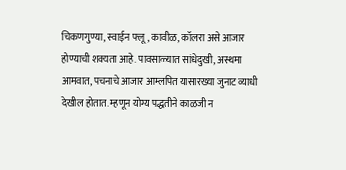चिकणगुण्या, स्वाईन फ्लू, कावीळ, कॉलरा असे आजार होण्याची शक्यता आहे. पावसाळ्यात सांधेदुखी, अस्थमा आमवात, पचनाचे आजार आम्लपित यासारख्या जुनाट व्याधी देखील होतात. म्हणून योग्य पद्धतीने काळजी न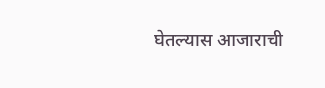घेतल्यास आजाराची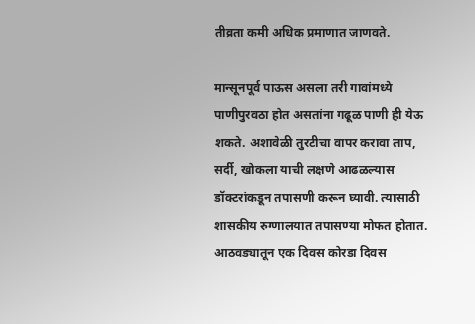तीव्रता कमी अधिक प्रमाणात जाणवते.

मान्सूनपूर्व पाऊस असला तरी गावांमध्ये पाणीपुरवठा होत असतांना गढूळ पाणी ही येऊ शकते. अशावेळी तुरटीचा वापर करावा ताप, सर्दी, खोकला याची लक्षणे आढळल्यास डॉक्टरांकडून तपासणी करून घ्यावी. त्यासाठी शासकीय रुग्णालयात तपासण्या मोफत होतात. आठवड्यातून एक दिवस कोरडा दिवस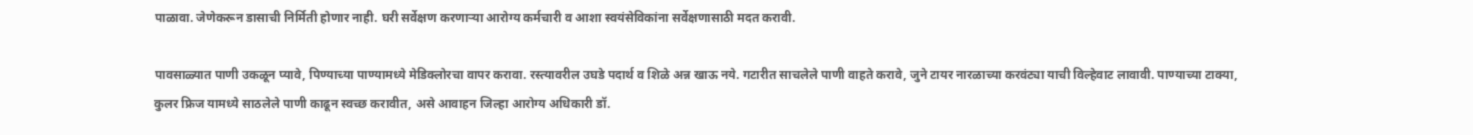पाळावा. जेणेकरून डासाची निर्मिती होणार नाही. घरी सर्वेक्षण करणाऱ्या आरोग्य कर्मचारी व आशा स्वयंसेविकांना सर्वेक्षणासाठी मदत करावी.

पावसाळ्यात पाणी उकळून प्यावे, पिण्याच्या पाण्यामध्ये मेडिक्लोरचा वापर करावा. रस्त्यावरील उघडे पदार्थ व शिळे अन्न खाऊ नये. गटारीत साचलेले पाणी वाहते करावे, जुने टायर नारळाच्या करवंट्या याची विल्हेवाट लावावी. पाण्याच्या टाक्या, कुलर फ्रिज यामध्ये साठलेले पाणी काढून स्वच्छ करावीत, असे आवाहन जिल्हा आरोग्य अधिकारी डॉ.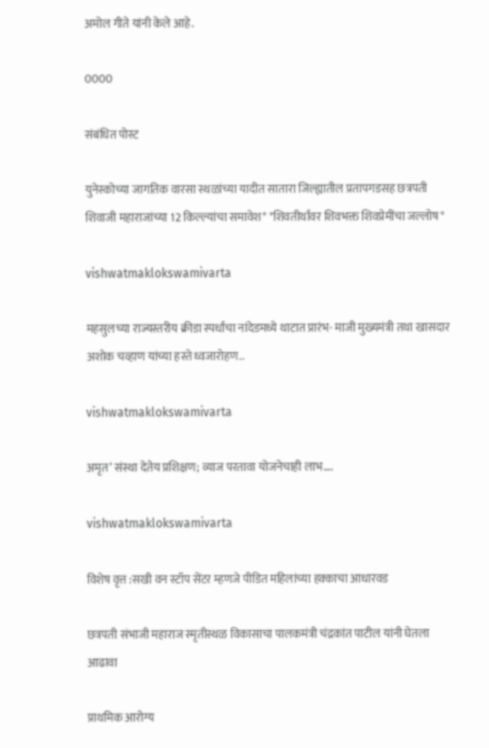अमोल गीते यांनी केले आहे.

0000

संबंधित पोस्ट

युनेस्कोच्या जागतिक वारसा स्थळांच्या यादीत सातारा जिल्ह्यातील प्रतापगडसह छत्रपती शिवाजी महाराजांच्या 12 किल्ल्यांचा समावेश* *शिवतीर्थावर शिवभक्त शिवप्रेमींचा जल्लोष*

vishwatmaklokswamivarta

महसुलच्या राज्यस्तरीय क्रीडा स्पर्धांचा नांदेडमध्ये थाटात प्रारंभ· माजी मुख्यमंत्री तथा खासदार अशोक चव्हाण यांच्या हस्ते ध्वजारोहण..

vishwatmaklokswamivarta

अमृत’ संस्था देतेय प्रशिक्षण; व्याज परतावा योजनेचाही लाभ….

vishwatmaklokswamivarta

विशेष वृत्त :सखी वन स्टॉप सेंटर म्हणजे पीडित महिलांच्या हक्काचा आधारवड

छत्रपती संभाजी महाराज स्मृतीस्थळ विकासाचा पालकमंत्री चंद्रकांत पाटील यांनी घेतला आढावा

प्राथमिक आरोग्य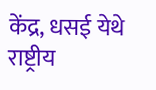केंद्र, धसई येथे राष्ट्रीय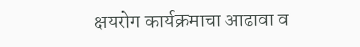क्षयरोग कार्यक्रमाचा आढावा व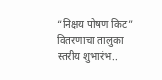“निक्षय पोषण किट” वितरणाचा तालुका स्तरीय शुभारंभ..